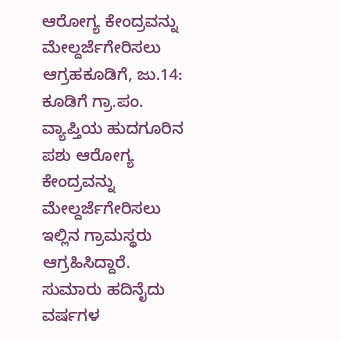ಆರೋಗ್ಯ ಕೇಂದ್ರವನ್ನು ಮೇಲ್ದರ್ಜೆಗೇರಿಸಲು ಆಗ್ರಹಕೂಡಿಗೆ, ಜು.14: ಕೂಡಿಗೆ ಗ್ರಾ.ಪಂ. ವ್ಯಾಪ್ತಿಯ ಹುದಗೂರಿನ ಪಶು ಆರೋಗ್ಯ ಕೇಂದ್ರವನ್ನು ಮೇಲ್ದರ್ಜೆಗೇರಿಸಲು ಇಲ್ಲಿನ ಗ್ರಾಮಸ್ಥರು ಆಗ್ರಹಿಸಿದ್ದಾರೆ. ಸುಮಾರು ಹದಿನೈದು ವರ್ಷಗಳ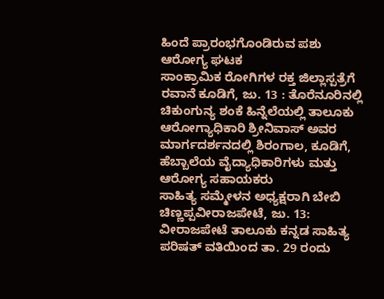ಹಿಂದೆ ಪ್ರಾರಂಭಗೊಂಡಿರುವ ಪಶು ಆರೋಗ್ಯ ಘಟಕ
ಸಾಂಕ್ರಾಮಿಕ ರೋಗಿಗಳ ರಕ್ತ ಜಿಲ್ಲಾಸ್ಪತ್ರೆಗೆ ರವಾನೆ ಕೂಡಿಗೆ, ಜು. 13 : ತೊರೆನೂರಿನಲ್ಲಿ ಚಿಕುಂಗುನ್ಯ ಶಂಕೆ ಹಿನ್ನೆಲೆಯಲ್ಲಿ ತಾಲೂಕು ಆರೋಗ್ಯಾಧಿಕಾರಿ ಶ್ರೀನಿವಾಸ್ ಅವರ ಮಾರ್ಗದರ್ಶನದಲ್ಲಿ ಶಿರಂಗಾಲ, ಕೂಡಿಗೆ, ಹೆಬ್ಬಾಲೆಯ ವೈದ್ಯಾಧಿಕಾರಿಗಳು ಮತ್ತು ಆರೋಗ್ಯ ಸಹಾಯಕರು
ಸಾಹಿತ್ಯ ಸಮ್ಮೇಳನ ಅಧ್ಯಕ್ಷರಾಗಿ ಬೇಬಿ ಚಿಣ್ಣಪ್ಪವೀರಾಜಪೇಟೆ, ಜು. 13: ವೀರಾಜಪೇಟೆ ತಾಲೂಕು ಕನ್ನಡ ಸಾಹಿತ್ಯ ಪರಿಷತ್ ವತಿಯಿಂದ ತಾ. 29 ರಂದು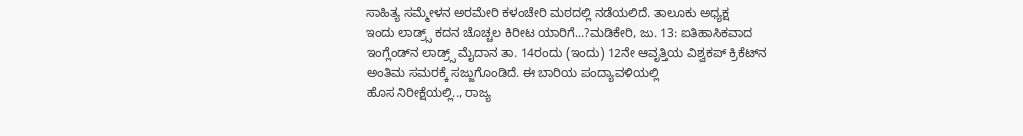ಸಾಹಿತ್ಯ ಸಮ್ಮೇಳನ ಅರಮೇರಿ ಕಳಂಚೇರಿ ಮಠದಲ್ಲಿ ನಡೆಯಲಿದೆ. ತಾಲೂಕು ಅಧ್ಯಕ್ಷ
ಇಂದು ಲಾಡ್ರ್ಸ್ ಕದನ ಚೊಚ್ಚಲ ಕಿರೀಟ ಯಾರಿಗೆ...?ಮಡಿಕೇರಿ, ಜು. 13: ಐತಿಹಾಸಿಕವಾದ ಇಂಗ್ಲೆಂಡ್‍ನ ಲಾಡ್ರ್ಸ್ ಮೈದಾನ ತಾ. 14ರಂದು (ಇಂದು) 12ನೇ ಆವೃತ್ತಿಯ ವಿಶ್ವಕಪ್ ಕ್ರಿಕೆಟ್‍ನ ಅಂತಿಮ ಸಮರಕ್ಕೆ ಸಜ್ಜುಗೊಂಡಿದೆ. ಈ ಬಾರಿಯ ಪಂದ್ಯಾವಳಿಯಲ್ಲಿ
ಹೊಸ ನಿರೀಕ್ಷೆಯಲ್ಲಿ.., ರಾಜ್ಯ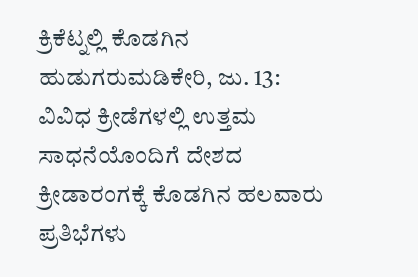ಕ್ರಿಕೆಟ್ನಲ್ಲಿ ಕೊಡಗಿನ ಹುಡುಗರುಮಡಿಕೇರಿ, ಜು. 13: ವಿವಿಧ ಕ್ರೀಡೆಗಳಲ್ಲಿ ಉತ್ತಮ ಸಾಧನೆಯೊಂದಿಗೆ ದೇಶದ ಕ್ರೀಡಾರಂಗಕ್ಕೆ ಕೊಡಗಿನ ಹಲವಾರು ಪ್ರತಿಭೆಗಳು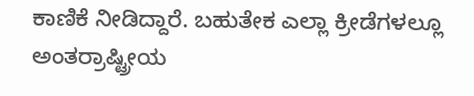ಕಾಣಿಕೆ ನೀಡಿದ್ದಾರೆ. ಬಹುತೇಕ ಎಲ್ಲಾ ಕ್ರೀಡೆಗಳಲ್ಲೂ ಅಂತರ್ರಾಷ್ಟ್ರೀಯ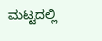ಮಟ್ಟದಲ್ಲಿ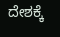ದೇಶಕ್ಕೆ